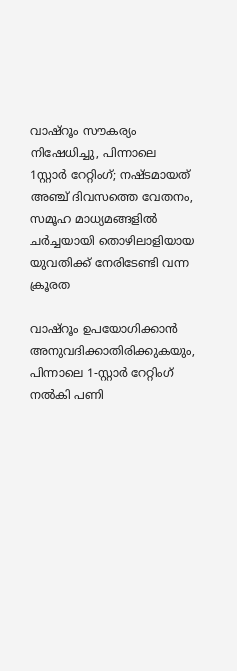വാഷ്റൂം സൗകര്യം നിഷേധിച്ചു, പിന്നാലെ 1സ്റ്റാർ റേറ്റിംഗ്; നഷ്ടമായത് അഞ്ച് ദിവസത്തെ വേതനം, സമൂഹ മാധ്യമങ്ങളിൽ ചർച്ചയായി തൊഴിലാളിയായ യുവതിക്ക് നേരിടേണ്ടി വന്ന ക്രൂരത

വാഷ്റൂം ഉപയോഗിക്കാൻ അനുവദിക്കാതിരിക്കുകയും, പിന്നാലെ 1-സ്റ്റാർ റേറ്റിംഗ് നൽകി പണി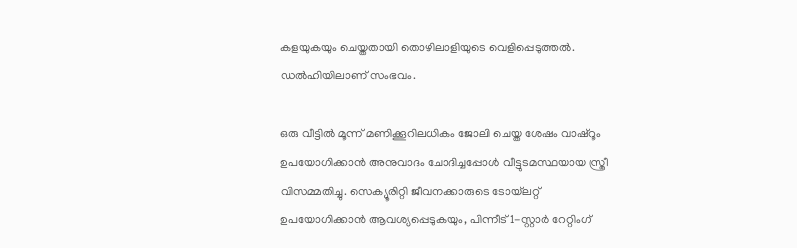കളയുകയും ചെയ്തതായി തൊഴിലാളിയുടെ വെളിപ്പെടുത്തൽ. ഡൽഹിയിലാണ് സംഭവം.

ഒരു വീട്ടിൽ മൂന്ന് മണിക്കൂറിലധികം ജോലി ചെയ്ത ശേഷം വാഷ്റൂം ഉപയോഗിക്കാൻ അനുവാദം ചോദിച്ചപ്പോൾ വീട്ടുടമസ്ഥയായ സ്ത്രീ വിസമ്മതിച്ചു. സെക്യൂരിറ്റി ജീവനക്കാരുടെ ടോയ്‌ലറ്റ് ഉപയോഗിക്കാൻ ആവശ്യപ്പെടുകയും, പിന്നീട് 1-സ്റ്റാർ റേറ്റിംഗ്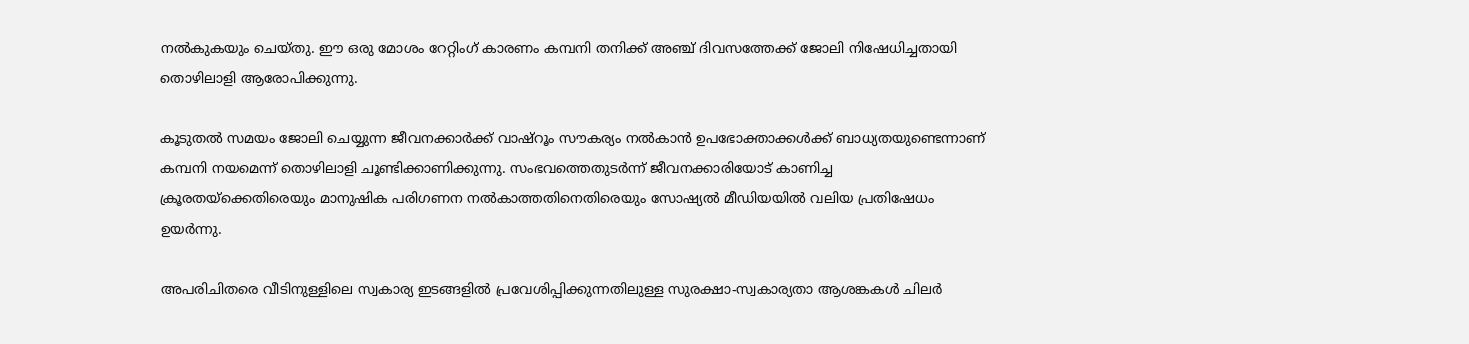നൽകുകയും ചെയ്തു. ഈ ഒരു മോശം റേറ്റിംഗ് കാരണം കമ്പനി തനിക്ക് അഞ്ച് ദിവസത്തേക്ക് ജോലി നിഷേധിച്ചതായി തൊഴിലാളി ആരോപിക്കുന്നു.

കൂടുതൽ സമയം ജോലി ചെയ്യുന്ന ജീവനക്കാർക്ക് വാഷ്റൂം സൗകര്യം നൽകാൻ ഉപഭോക്താക്കൾക്ക് ബാധ്യതയുണ്ടെന്നാണ് കമ്പനി നയമെന്ന് തൊഴിലാളി ചൂണ്ടിക്കാണിക്കുന്നു. സംഭവത്തെതുടർന്ന് ജീവനക്കാരിയോട് കാണിച്ച ക്രൂരതയ്‌ക്കെതിരെയും മാനുഷിക പരിഗണന നൽകാത്തതിനെതിരെയും സോഷ്യൽ മീഡിയയിൽ വലിയ പ്രതിഷേധം ഉയർന്നു.

അപരിചിതരെ വീടിനുള്ളിലെ സ്വകാര്യ ഇടങ്ങളിൽ പ്രവേശിപ്പിക്കുന്നതിലുള്ള സുരക്ഷാ-സ്വകാര്യതാ ആശങ്കകൾ ചിലർ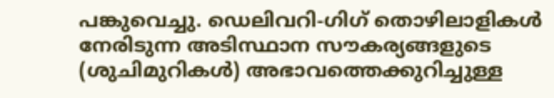പങ്കുവെച്ചു. ഡെലിവറി-ഗിഗ് തൊഴിലാളികൾ നേരിടുന്ന അടിസ്ഥാന സൗകര്യങ്ങളുടെ (ശുചിമുറികൾ) അഭാവത്തെക്കുറിച്ചുള്ള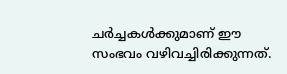ചർച്ചകൾക്കുമാണ് ഈ സംഭവം വഴിവച്ചിരിക്കുന്നത്.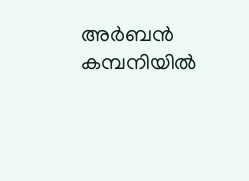അർബൻ കമ്പനിയിൽ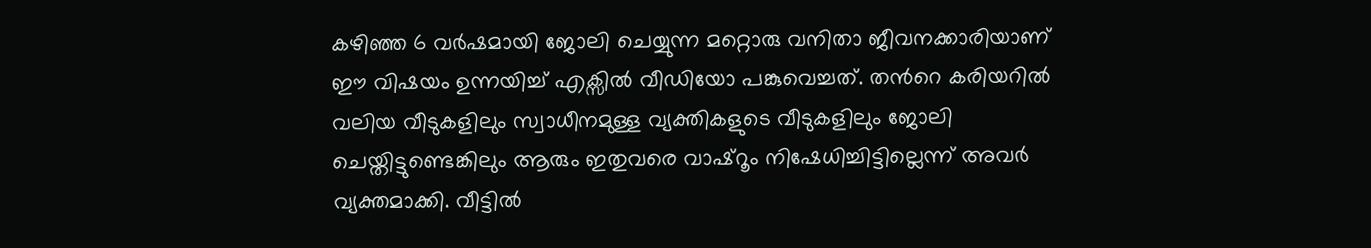കഴിഞ്ഞ 6 വർഷമായി ജോലി ചെയ്യുന്ന മറ്റൊരു വനിതാ ജീവനക്കാരിയാണ് ഈ വിഷയം ഉന്നയിച്ച് എക്സിൽ വീഡിയോ പങ്കുവെച്ചത്. തന്‍റെ കരിയറിൽ വലിയ വീടുകളിലും സ്വാധീനമുള്ള വ്യക്തികളുടെ വീടുകളിലും ജോലി ചെയ്തിട്ടുണ്ടെങ്കിലും ആരും ഇതുവരെ വാഷ്റൂം നിഷേധിച്ചിട്ടില്ലെന്ന് അവർ വ്യക്തമാക്കി. വീട്ടിൽ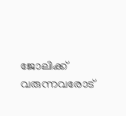ജോലിക്ക് വരുന്നവരോട്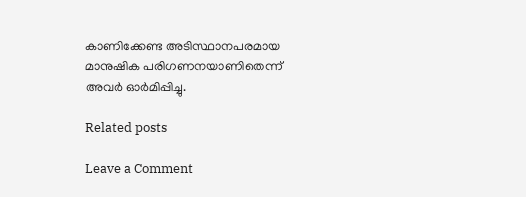കാണിക്കേണ്ട അടിസ്ഥാനപരമായ മാനുഷിക പരിഗണനയാണിതെന്ന് അവർ ഓർമിപ്പിച്ചു.

Related posts

Leave a Comment